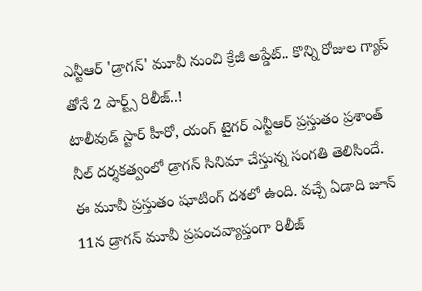ఎన్టీఆర్ 'డ్రాగన్' మూవీ నుంచి క్రేజీ అప్డేట్.. కొన్ని రోజుల గ్యాప్ తోనే 2 పార్ట్స్ రిలీజ్..!
టాలీవుడ్ స్టార్ హీరో, యంగ్ టైగర్ ఎన్టీఆర్ ప్రస్తుతం ప్రశాంత్ నీల్ దర్శకత్వంలో డ్రాగన్ సినిమా చేస్తున్న సంగతి తెలిసిందే. ఈ మూవీ ప్రస్తుతం షూటింగ్ దశలో ఉంది. వచ్చే ఏడాది జూన్ 11న డ్రాగన్ మూవీ ప్రపంచవ్యాప్తంగా రిలీజ్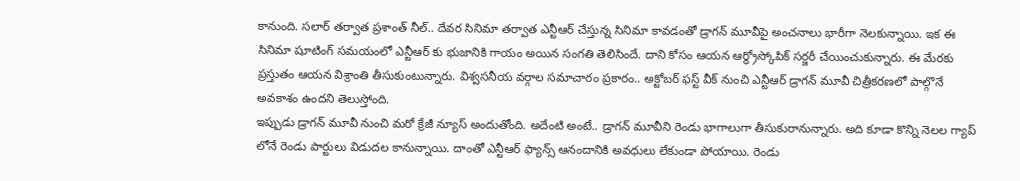కానుంది. సలార్ తర్వాత ప్రశాంత్ నీల్.. దేవర సినిమా తర్వాత ఎన్టీఆర్ చేస్తున్న సినిమా కావడంతో డ్రాగన్ మూవీపై అంచనాలు భారీగా నెలకున్నాయి. ఇక ఈ సినిమా షూటింగ్ సమయంలో ఎన్టీఆర్ కు భుజానికి గాయం అయిన సంగతి తెలిసిందే. దాని కోసం ఆయన ఆర్థ్రోస్కోపిక్ సర్జరీ చేయించుకున్నారు. ఈ మేరకు ప్రస్తుతం ఆయన విశ్రాంతి తీసుకుంటున్నారు. విశ్వసనీయ వర్గాల సమాచారం ప్రకారం.. అక్టోబర్ ఫస్ట్ వీక్ నుంచి ఎన్టీఆర్ డ్రాగన్ మూవీ చిత్రీకరణలో పాల్గొనే అవకాశం ఉందని తెలుస్తోంది.
ఇప్పుడు డ్రాగన్ మూవీ నుంచి మరో క్రేజీ న్యూస్ అందుతోంది. అదేంటి అంటే.. డ్రాగన్ మూవీని రెండు భాగాలుగా తీసుకురానున్నారు. అది కూడా కొన్ని నెలల గ్యాప్ లోనే రెండు పార్టులు విడుదల కానున్నాయి. దాంతో ఎన్టీఆర్ ఫ్యాన్స్ ఆనందానికి అవధులు లేకుండా పోయాయి. రెండు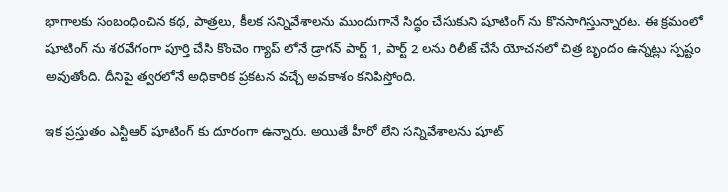భాగాలకు సంబంధించిన కథ, పాత్రలు, కీలక సన్నివేశాలను ముందుగానే సిద్ధం చేసుకుని షూటింగ్ ను కొనసాగిస్తున్నారట. ఈ క్రమంలో షూటింగ్ ను శరవేగంగా పూర్తి చేసి కొంచెం గ్యాప్ లోనే డ్రాగన్ పార్ట్ 1, పార్ట్ 2 లను రిలీజ్ చేసే యోచనలో చిత్ర బృందం ఉన్నట్లు స్పష్టం అవుతోంది. దీనిపై త్వరలోనే అధికారిక ప్రకటన వచ్చే అవకాశం కనిపిస్తోంది.

ఇక ప్రస్తుతం ఎన్టీఆర్ షూటింగ్ కు దూరంగా ఉన్నారు. అయితే హీరో లేని సన్నివేశాలను షూట్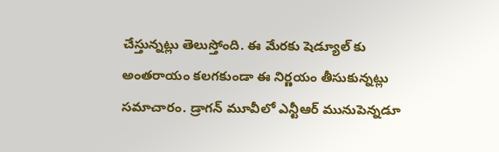చేస్తున్నట్లు తెలుస్తోంది. ఈ మేరకు షెడ్యూల్ కు అంతరాయం కలగకుండా ఈ నిర్ణయం తీసుకున్నట్లు సమాచారం. డ్రాగన్ మూవీలో ఎన్టీఆర్ మునుపెన్నడూ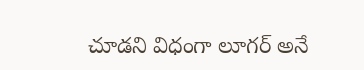చూడని విధంగా లూగర్ అనే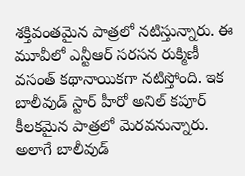శక్తివంతమైన పాత్రలో నటిస్తున్నారు. ఈ మూవీలో ఎన్టీఆర్ సరసన రుక్మిణీ వసంత్ కథానాయికగా నటిస్తోంది. ఇక బాలీవుడ్ స్టార్ హీరో అనిల్ కపూర్ కీలకమైన పాత్రలో మెరవనున్నారు. అలాగే బాలీవుడ్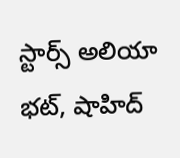స్టార్స్ అలియా భట్, షాహిద్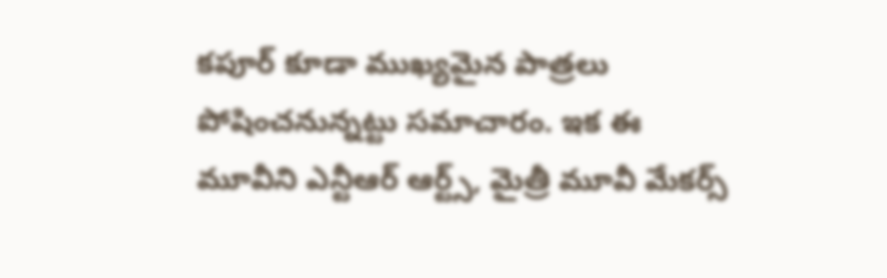కపూర్ కూడా ముఖ్యమైన పాత్రలు పోషించనున్నట్టు సమాచారం. ఇక ఈ మూవీని ఎన్టీఆర్ ఆర్ట్స్, మైత్రీ మూవీ మేకర్స్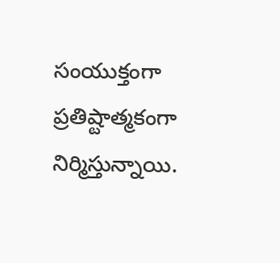సంయుక్తంగా ప్రతిష్టాత్మకంగా నిర్మిస్తున్నాయి.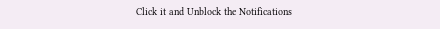Click it and Unblock the Notifications